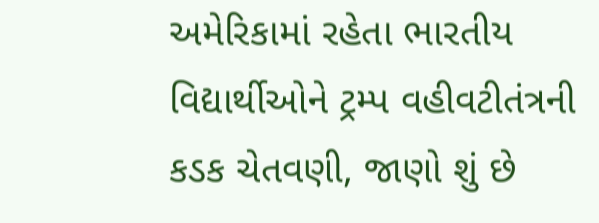અમેરિકામાં રહેતા ભારતીય વિદ્યાર્થીઓને ટ્રમ્પ વહીવટીતંત્રની કડક ચેતવણી, જાણો શું છે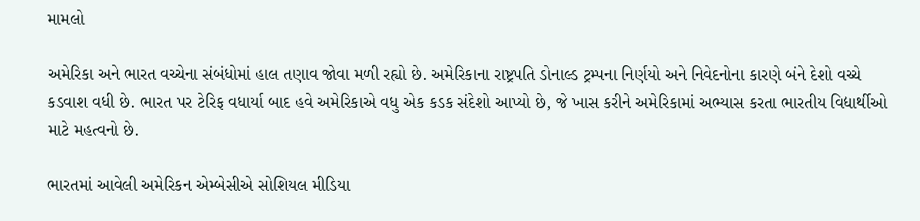મામલો

અમેરિકા અને ભારત વચ્ચેના સંબંધોમાં હાલ તણાવ જોવા મળી રહ્યો છે. અમેરિકાના રાષ્ટ્રપતિ ડોનાલ્ડ ટ્રમ્પના નિર્ણયો અને નિવેદનોના કારણે બંને દેશો વચ્ચે કડવાશ વધી છે. ભારત પર ટેરિફ વધાર્યા બાદ હવે અમેરિકાએ વધુ એક કડક સંદેશો આપ્યો છે, જે ખાસ કરીને અમેરિકામાં અભ્યાસ કરતા ભારતીય વિદ્યાર્થીઓ માટે મહત્વનો છે.

ભારતમાં આવેલી અમેરિકન એમ્બેસીએ સોશિયલ મીડિયા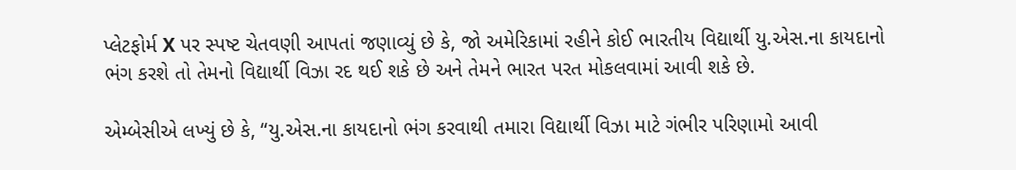પ્લેટફોર્મ X પર સ્પષ્ટ ચેતવણી આપતાં જણાવ્યું છે કે, જો અમેરિકામાં રહીને કોઈ ભારતીય વિદ્યાર્થી યુ.એસ.ના કાયદાનો ભંગ કરશે તો તેમનો વિદ્યાર્થી વિઝા રદ થઈ શકે છે અને તેમને ભારત પરત મોકલવામાં આવી શકે છે.

એમ્બેસીએ લખ્યું છે કે, “યુ.એસ.ના કાયદાનો ભંગ કરવાથી તમારા વિદ્યાર્થી વિઝા માટે ગંભીર પરિણામો આવી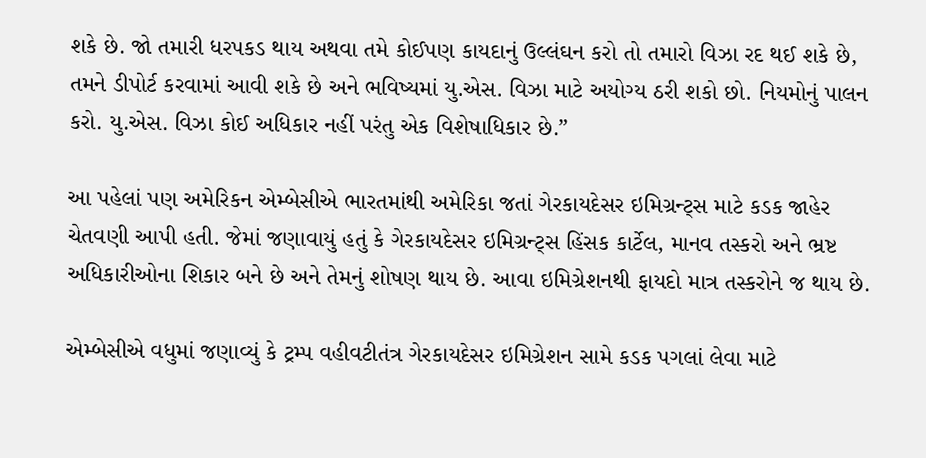શકે છે. જો તમારી ધરપકડ થાય અથવા તમે કોઈપણ કાયદાનું ઉલ્લંઘન કરો તો તમારો વિઝા રદ થઈ શકે છે, તમને ડીપોર્ટ કરવામાં આવી શકે છે અને ભવિષ્યમાં યુ.એસ. વિઝા માટે અયોગ્ય ઠરી શકો છો. નિયમોનું પાલન કરો. યુ.એસ. વિઝા કોઈ અધિકાર નહીં પરંતુ એક વિશેષાધિકાર છે.”

આ પહેલાં પણ અમેરિકન એમ્બેસીએ ભારતમાંથી અમેરિકા જતાં ગેરકાયદેસર ઇમિગ્રન્ટ્સ માટે કડક જાહેર ચેતવણી આપી હતી. જેમાં જણાવાયું હતું કે ગેરકાયદેસર ઇમિગ્રન્ટ્સ હિંસક કાર્ટેલ, માનવ તસ્કરો અને ભ્રષ્ટ અધિકારીઓના શિકાર બને છે અને તેમનું શોષણ થાય છે. આવા ઇમિગ્રેશનથી ફાયદો માત્ર તસ્કરોને જ થાય છે.

એમ્બેસીએ વધુમાં જણાવ્યું કે ટ્રમ્પ વહીવટીતંત્ર ગેરકાયદેસર ઇમિગ્રેશન સામે કડક પગલાં લેવા માટે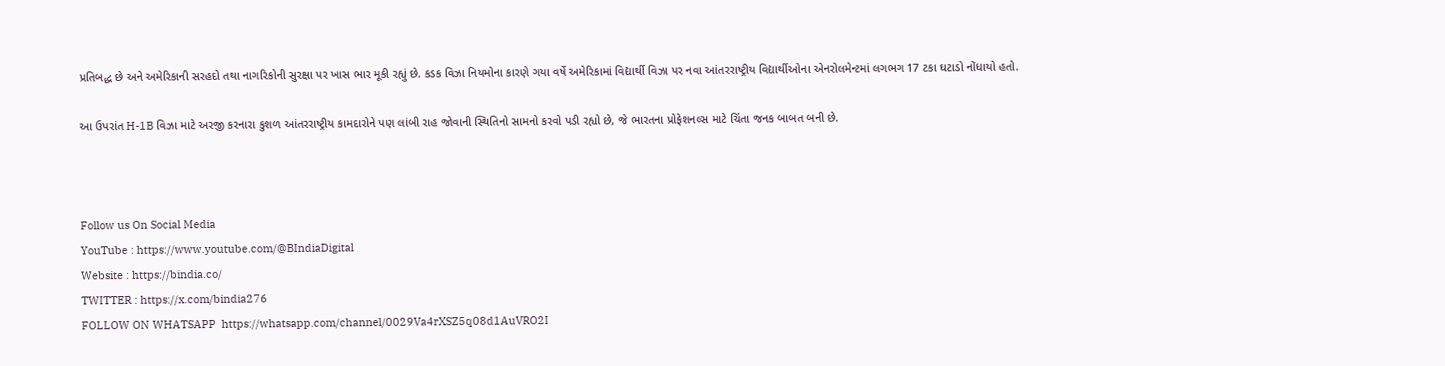પ્રતિબદ્ધ છે અને અમેરિકાની સરહદો તથા નાગરિકોની સુરક્ષા પર ખાસ ભાર મૂકી રહ્યું છે. કડક વિઝા નિયમોના કારણે ગયા વર્ષે અમેરિકામાં વિદ્યાર્થી વિઝા પર નવા આંતરરાષ્ટ્રીય વિદ્યાર્થીઓના એનરોલમેન્ટમાં લગભગ 17 ટકા ઘટાડો નોંધાયો હતો.

આ ઉપરાંત H-1B વિઝા માટે અરજી કરનારા કુશળ આંતરરાષ્ટ્રીય કામદારોને પણ લાંબી રાહ જોવાની સ્થિતિનો સામનો કરવો પડી રહ્યો છે, જે ભારતના પ્રોફેશનલ્સ માટે ચિંતા જનક બાબત બની છે.



Follow us On Social Media
YouTube : https://www.youtube.com/@BIndiaDigital
Website : https://bindia.co/
TWITTER : https://x.com/bindia276
FOLLOW ON WHATSAPP  https://whatsapp.com/channel/0029Va4rXSZ5q08d1AuVRO2I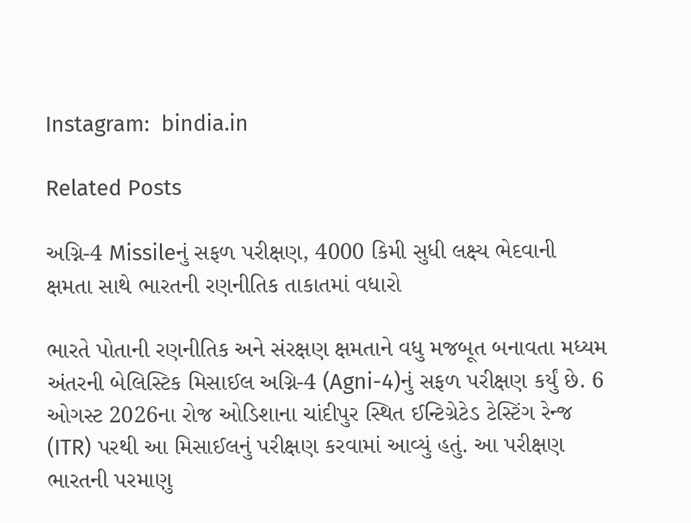Instagram:  bindia.in

Related Posts

અગ્નિ-4 Missileનું સફળ પરીક્ષણ, 4000 કિમી સુધી લક્ષ્ય ભેદવાની ક્ષમતા સાથે ભારતની રણનીતિક તાકાતમાં વધારો

ભારતે પોતાની રણનીતિક અને સંરક્ષણ ક્ષમતાને વધુ મજબૂત બનાવતા મધ્યમ અંતરની બેલિસ્ટિક મિસાઈલ અગ્નિ-4 (Agni-4)નું સફળ પરીક્ષણ કર્યું છે. 6 ઓગસ્ટ 2026ના રોજ ઓડિશાના ચાંદીપુર સ્થિત ઈન્ટિગ્રેટેડ ટેસ્ટિંગ રેન્જ (ITR) પરથી આ મિસાઈલનું પરીક્ષણ કરવામાં આવ્યું હતું. આ પરીક્ષણ ભારતની પરમાણુ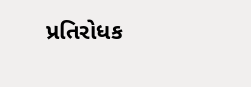પ્રતિરોધક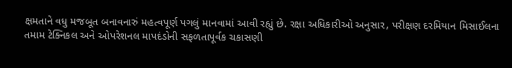ક્ષમતાને વધુ મજબૂત બનાવનારું મહત્વપૂર્ણ પગલું માનવામાં આવી રહ્યું છે. રક્ષા અધિકારીઓ અનુસાર, પરીક્ષણ દરમિયાન મિસાઈલના તમામ ટેક્નિકલ અને ઓપરેશનલ માપદંડોની સફળતાપૂર્વક ચકાસણી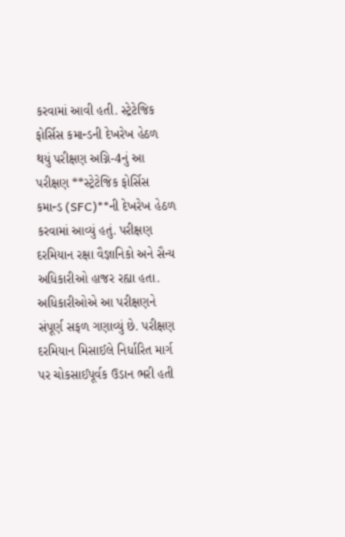કરવામાં આવી હતી. સ્ટ્રેટેજિક ફોર્સિસ કમાન્ડની દેખરેખ હેઠળ થયું પરીક્ષણ અગ્નિ-4નું આ પરીક્ષણ **સ્ટ્રેટેજિક ફોર્સિસ કમાન્ડ (SFC)**ની દેખરેખ હેઠળ કરવામાં આવ્યું હતું. પરીક્ષણ દરમિયાન રક્ષા વૈજ્ઞાનિકો અને સૈન્ય અધિકારીઓ હાજર રહ્યા હતા. અધિકારીઓએ આ પરીક્ષણને સંપૂર્ણ સફળ ગણાવ્યું છે. પરીક્ષણ દરમિયાન મિસાઈલે નિર્ધારિત માર્ગ પર ચોકસાઈપૂર્વક ઉડાન ભરી હતી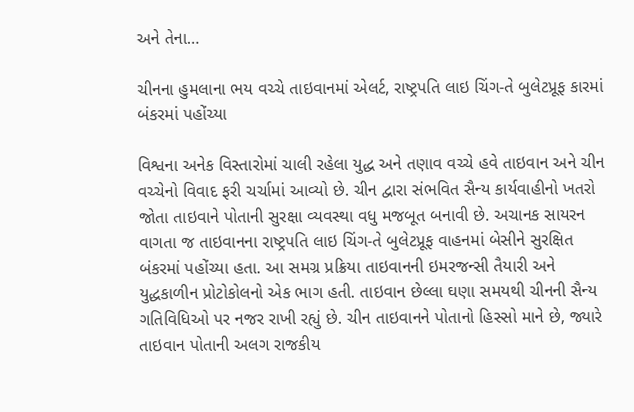અને તેના…

ચીનના હુમલાના ભય વચ્ચે તાઇવાનમાં એલર્ટ, રાષ્ટ્રપતિ લાઇ ચિંગ-તે બુલેટપ્રૂફ કારમાં બંકરમાં પહોંચ્યા

વિશ્વના અનેક વિસ્તારોમાં ચાલી રહેલા યુદ્ધ અને તણાવ વચ્ચે હવે તાઇવાન અને ચીન વચ્ચેનો વિવાદ ફરી ચર્ચામાં આવ્યો છે. ચીન દ્વારા સંભવિત સૈન્ય કાર્યવાહીનો ખતરો જોતા તાઇવાને પોતાની સુરક્ષા વ્યવસ્થા વધુ મજબૂત બનાવી છે. અચાનક સાયરન વાગતા જ તાઇવાનના રાષ્ટ્રપતિ લાઇ ચિંગ-તે બુલેટપ્રૂફ વાહનમાં બેસીને સુરક્ષિત બંકરમાં પહોંચ્યા હતા. આ સમગ્ર પ્રક્રિયા તાઇવાનની ઇમરજન્સી તૈયારી અને યુદ્ધકાળીન પ્રોટોકોલનો એક ભાગ હતી. તાઇવાન છેલ્લા ઘણા સમયથી ચીનની સૈન્ય ગતિવિધિઓ પર નજર રાખી રહ્યું છે. ચીન તાઇવાનને પોતાનો હિસ્સો માને છે, જ્યારે તાઇવાન પોતાની અલગ રાજકીય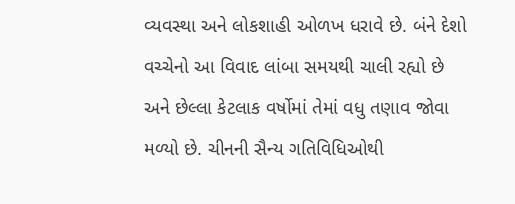વ્યવસ્થા અને લોકશાહી ઓળખ ધરાવે છે. બંને દેશો વચ્ચેનો આ વિવાદ લાંબા સમયથી ચાલી રહ્યો છે અને છેલ્લા કેટલાક વર્ષોમાં તેમાં વધુ તણાવ જોવા મળ્યો છે. ચીનની સૈન્ય ગતિવિધિઓથી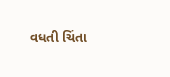વધતી ચિંતા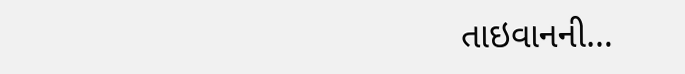તાઇવાનની…